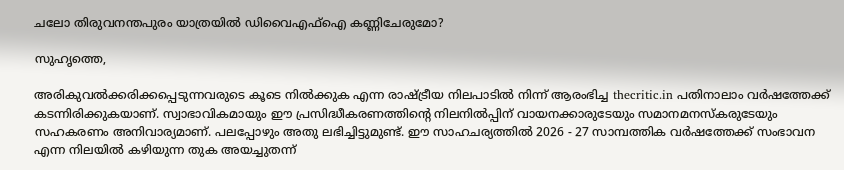ചലോ തിരുവനന്തപുരം യാത്രയില്‍ ഡിവൈഎഫ്‌ഐ കണ്ണിചേരുമോ?

സുഹൃത്തെ,

അരികുവല്‍ക്കരിക്കപ്പെടുന്നവരുടെ കൂടെ നില്‍ക്കുക എന്ന രാഷ്ട്രീയ നിലപാടില്‍ നിന്ന് ആരംഭിച്ച thecritic.in പതിനാലാം വര്‍ഷത്തേക്ക് കടന്നിരിക്കുകയാണ്. സ്വാഭാവികമായും ഈ പ്രസിദ്ധീകരണത്തിന്റെ നിലനില്‍പ്പിന് വായനക്കാരുടേയും സമാനമനസ്‌കരുടേയും സഹകരണം അനിവാര്യമാണ്. പലപ്പോഴും അതു ലഭിച്ചിട്ടുമുണ്ട്. ഈ സാഹചര്യത്തില്‍ 2026 - 27 സാമ്പത്തിക വര്‍ഷത്തേക്ക് സംഭാവന എന്ന നിലയില്‍ കഴിയുന്ന തുക അയച്ചുതന്ന്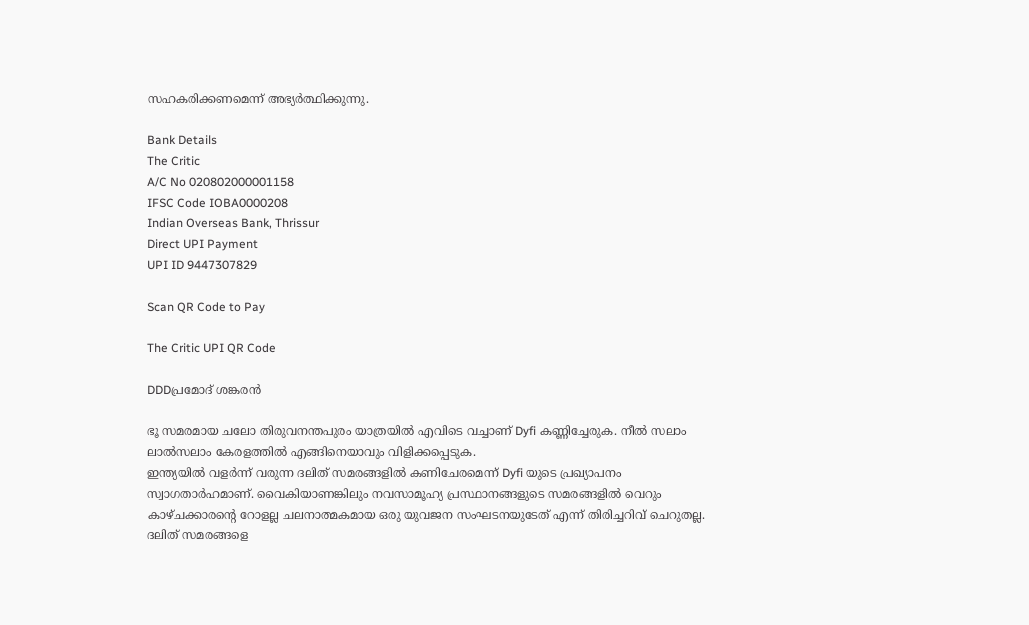സഹകരിക്കണമെന്ന് അഭ്യര്‍ത്ഥിക്കുന്നു.

Bank Details
The Critic
A/C No 020802000001158
IFSC Code IOBA0000208
Indian Overseas Bank, Thrissur
Direct UPI Payment
UPI ID 9447307829

Scan QR Code to Pay

The Critic UPI QR Code

DDDപ്രമോദ് ശങ്കരന്‍

ഭൂ സമരമായ ചലോ തിരുവനന്തപുരം യാത്രയില്‍ എവിടെ വച്ചാണ് Dyfi കണ്ണിച്ചേരുക. നീല്‍ സലാം ലാല്‍സലാം കേരളത്തില്‍ എങ്ങിനെയാവും വിളിക്കപ്പെടുക.
ഇന്ത്യയില്‍ വളര്‍ന്ന് വരുന്ന ദലിത് സമരങ്ങളില്‍ കണിചേരമെന്ന് Dyfi യുടെ പ്രഖ്യാപനം സ്വാഗതാര്‍ഹമാണ്. വൈകിയാണങ്കിലും നവസാമൂഹ്യ പ്രസ്ഥാനങ്ങളുടെ സമരങ്ങളില്‍ വെറും കാഴ്ചക്കാരന്റെ റോളല്ല ചലനാത്മകമായ ഒരു യുവജന സംഘടനയുടേത് എന്ന് തിരിച്ചറിവ് ചെറുതല്ല. ദലിത് സമരങ്ങളെ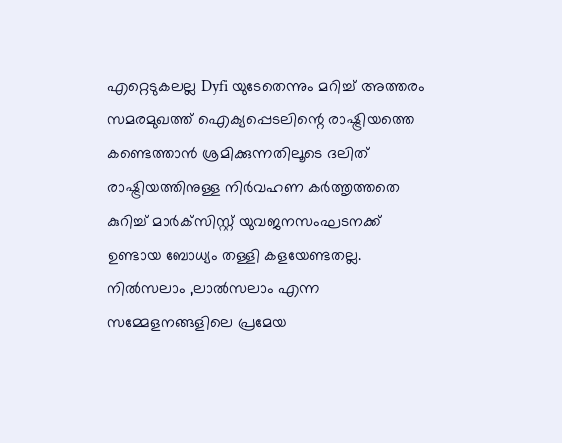എറ്റെടുകലല്ല Dyfi യുടേതെന്നും മറിച്ച് അത്തരം സമരമുഖത്ത് ഐക്യപ്പെടലിന്റെ രാഷ്ട്രിയത്തെ കണ്ടെത്താന്‍ ശ്രമിക്കുന്നതിലൂടെ ദലിത് രാഷ്ട്രിയത്തിനുള്ള നിര്‍വഹണ കര്‍ത്തൃത്തതെ കുറിച്ച് മാര്‍ക്‌സിസ്റ്റ് യുവജനസംഘടനക്ക് ഉണ്ടായ ബോധ്യം തള്ളി കളയേണ്ടതല്ല.
നില്‍സലാം ,ലാല്‍സലാം എന്ന സമ്മേളനങ്ങളിലെ പ്രമേയ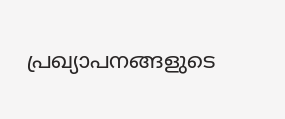പ്രഖ്യാപനങ്ങളുടെ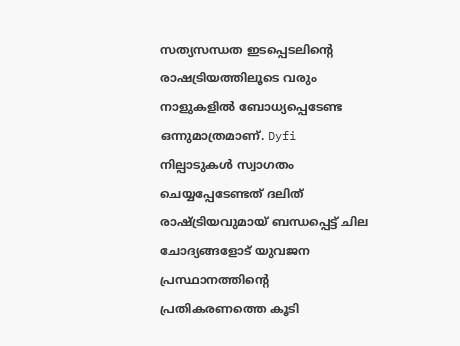സത്യസന്ധത ഇടപ്പെടലിന്റെ രാഷട്രിയത്തിലൂടെ വരും നാളുകളില്‍ ബോധ്യപ്പെടേണ്ട ഒന്നുമാത്രമാണ്. Dyfi നില്പാടുകള്‍ സ്വാഗതം ചെയ്യപ്പേടേണ്ടത് ദലിത് രാഷ്ട്രിയവുമായ് ബന്ധപ്പെട്ട് ചില ചോദ്യങ്ങളോട് യുവജന പ്രസ്ഥാനത്തിന്റെ പ്രതികരണത്തെ കൂടി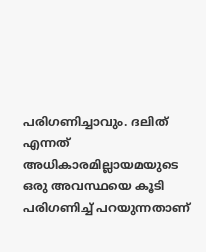പരിഗണിച്ചാവും. ദലിത് എന്നത് അധികാരമില്ലായമയുടെ ഒരു അവസ്ഥയെ കൂടി പരിഗണിച്ച് പറയുന്നതാണ്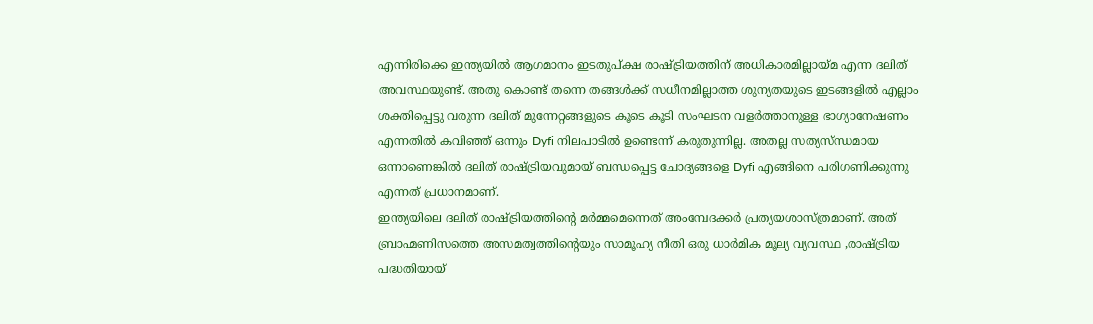എന്നിരിക്കെ ഇന്ത്യയില്‍ ആഗമാനം ഇടതുപ്ക്ഷ രാഷ്ട്രിയത്തിന് അധികാരമില്ലായ്മ എന്ന ദലിത് അവസ്ഥയുണ്ട്. അതു കൊണ്ട് തന്നെ തങ്ങള്‍ക്ക് സധീനമില്ലാത്ത ശുന്യതയുടെ ഇടങ്ങളില്‍ എല്ലാം ശക്തിപ്പെട്ടു വരുന്ന ദലിത് മുന്നേറ്റങ്ങളുടെ കൂടെ കൂടി സംഘടന വളര്‍ത്താനുള്ള ഭാഗ്യാനേഷണം എന്നതില്‍ കവിഞ്ഞ് ഒന്നും Dyfi നിലപാടില്‍ ഉണ്ടെന്ന് കരുതുന്നില്ല. അതല്ല സത്യസ്ന്ധമായ ഒന്നാണെങ്കില്‍ ദലിത് രാഷ്ട്രിയവുമായ് ബന്ധപ്പെട്ട ചോദ്യങ്ങളെ Dyfi എങ്ങിനെ പരിഗണിക്കുന്നു എന്നത് പ്രധാനമാണ്.
ഇന്ത്യയിലെ ദലിത് രാഷ്ട്രിയത്തിന്റെ മര്‍മ്മമെന്നെത് അംമ്പേദക്കര്‍ പ്രത്യയശാസ്ത്രമാണ്. അത് ബ്രാഹ്മണിസത്തെ അസമത്വത്തിന്റെയും സാമൂഹ്യ നീതി ഒരു ധാര്‍മിക മൂല്യ വ്യവസ്ഥ ,രാഷ്ട്രിയ പദ്ധതിയായ്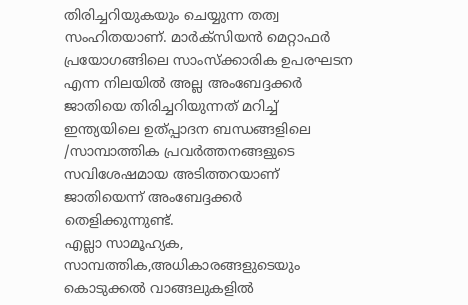തിരിച്ചറിയുകയും ചെയ്യുന്ന തത്വ സംഹിതയാണ്. മാര്‍ക്‌സിയന്‍ മെറ്റാഫര്‍ പ്രയോഗങ്ങിലെ സാംസ്‌ക്കാരിക ഉപരഘടന എന്ന നിലയില്‍ അല്ല അംബേദ്ദക്കര്‍ ജാതിയെ തിരിച്ചറിയുന്നത് മറിച്ച് ഇന്ത്യയിലെ ഉത്പ്പാദന ബന്ധങ്ങളിലെ /സാമ്പാത്തിക പ്രവര്‍ത്തനങ്ങളുടെ സവിശേഷമായ അടിത്തറയാണ് ജാതിയെന്ന് അംബേദ്ദക്കര്‍ തെളിക്കുന്നുണ്ട്.
എല്ലാ സാമൂഹ്യക, സാമ്പത്തിക,അധികാരങ്ങളുടെയും കൊടുക്കല്‍ വാങ്ങലുകളില്‍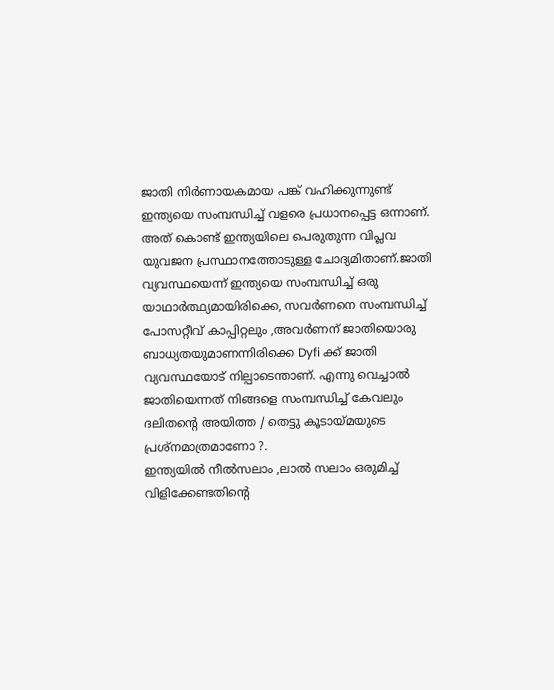ജാതി നിര്‍ണായകമായ പങ്ക് വഹിക്കുന്നുണ്ട് ഇന്ത്യയെ സംമ്പന്ധിച്ച് വളരെ പ്രധാനപ്പെട്ട ഒന്നാണ്.
അത് കൊണ്ട് ഇന്ത്യയിലെ പെരുതുന്ന വിപ്ലവ യുവജന പ്രസ്ഥാനത്തോടുള്ള ചോദ്യമിതാണ്.ജാതി വ്യവസ്ഥയെന്ന് ഇന്ത്യയെ സംമ്പന്ധിച്ച് ഒരു യാഥാര്‍ത്ഥ്യമായിരിക്കെ, സവര്‍ണനെ സംമ്പന്ധിച്ച് പോസറ്റീവ് കാപ്പിറ്റലും ,അവര്‍ണന് ജാതിയൊരു ബാധ്യതയുമാണന്നിരിക്കെ Dyfi ക്ക് ജാതി വ്യവസ്ഥയോട് നില്പാടെന്താണ്. എന്നു വെച്ചാല്‍ ജാതിയെന്നത് നിങ്ങളെ സംമ്പന്ധിച്ച് കേവലും ദലിതന്റെ അയിത്ത / തെട്ടു കൂടായ്മയുടെ പ്രശ്‌നമാത്രമാണോ ?.
ഇന്ത്യയില്‍ നീല്‍സലാം ,ലാല്‍ സലാം ഒരുമിച്ച് വിളിക്കേണ്ടതിന്റെ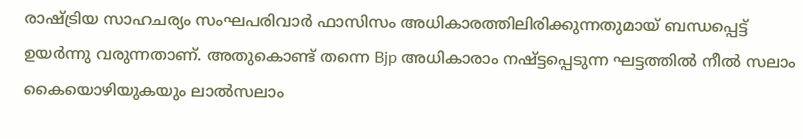രാഷ്ട്രിയ സാഹചര്യം സംഘപരിവാര്‍ ഫാസിസം അധികാരത്തിലിരിക്കുന്നതുമായ് ബന്ധപ്പെട്ട് ഉയര്‍ന്നു വരുന്നതാണ്. അതുകൊണ്ട് തന്നെ Bjp അധികാരാം നഷ്ട്ടപ്പെടുന്ന ഘട്ടത്തില്‍ നീല്‍ സലാം കൈയൊഴിയുകയും ലാല്‍സലാം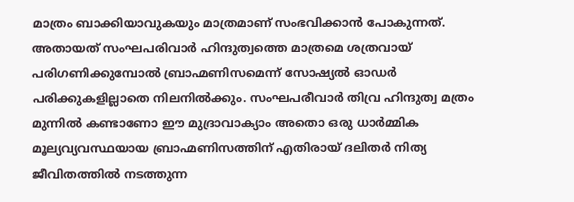മാത്രം ബാക്കിയാവുകയും മാത്രമാണ് സംഭവിക്കാന്‍ പോകുന്നത്. അതായത് സംഘപരിവാര്‍ ഹിന്ദുത്വത്തെ മാത്രമെ ശത്രവായ് പരിഗണിക്കുമ്പോല്‍ ബ്രാഹ്മണിസമെന്ന് സോഷ്യല്‍ ഓഡര്‍ പരിക്കുകളില്ലാതെ നിലനില്‍ക്കും. സംഘപരീവാര്‍ തിവ്ര ഹിന്ദുത്വ മത്രം മുന്നില്‍ കണ്ടാണോ ഈ മുദ്രാവാക്യാം അതൊ ഒരു ധാര്‍മ്മിക മൂല്യവ്യവസ്ഥയായ ബ്രാഹ്മണിസത്തിന് എതിരായ് ദലിതര്‍ നിത്യ ജീവിതത്തില്‍ നടത്തുന്ന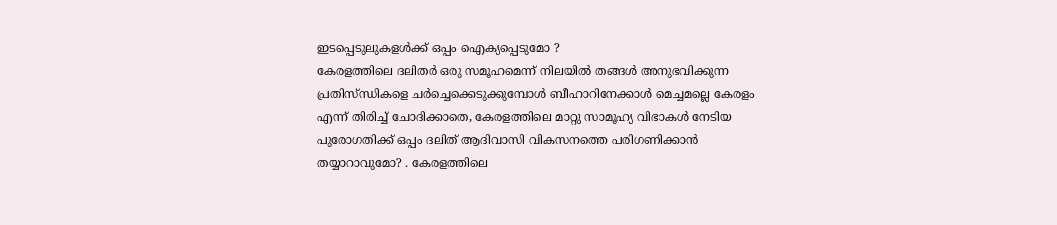ഇടപ്പെടുലുകളള്‍ക്ക് ഒപ്പം ഐക്യപ്പെടുമോ ?
കേരളത്തിലെ ദലിതര്‍ ഒരു സമൂഹമെന്ന് നിലയില്‍ തങ്ങള്‍ അനുഭവിക്കുന്ന പ്രതിസ്ന്ധികളെ ചര്‍ച്ചെക്കെടുക്കുമ്പോള്‍ ബീഹാറിനേക്കാള്‍ മെച്ചമല്ലെ കേരളം എന്ന് തിരിച്ച് ചോദിക്കാതെ, കേരളത്തിലെ മാറ്റു സാമൂഹ്യ വിഭാകള്‍ നേടിയ പുരോഗതിക്ക് ഒപ്പം ദലിത് ആദിവാസി വികസനത്തെ പരിഗണിക്കാന്‍ തയ്യാറാവുമോ? . കേരളത്തിലെ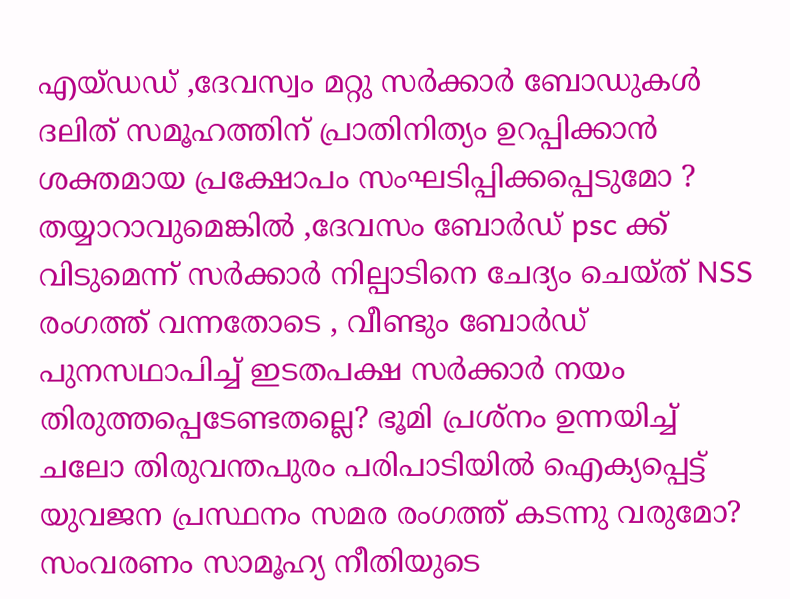എയ്ഡഡ് ,ദേവസ്വം മറ്റു സര്‍ക്കാര്‍ ബോഡുകള്‍ ദലിത് സമൂഹത്തിന് പ്രാതിനിത്യം ഉറപ്പിക്കാന്‍ ശക്തമായ പ്രക്ഷോപം സംഘടിപ്പിക്കപ്പെടുമോ ? തയ്യാറാവുമെങ്കില്‍ ,ദേവസം ബോര്‍ഡ് psc ക്ക് വിടുമെന്ന് സര്‍ക്കാര്‍ നില്പാടിനെ ചേദ്യം ചെയ്ത് NSS രംഗത്ത് വന്നതോടെ , വീണ്ടും ബോര്‍ഡ് പുനസഥാപിച്ച് ഇടതപക്ഷ സര്‍ക്കാര്‍ നയം തിരുത്തപ്പെടേണ്ടതല്ലെ? ഭൂമി പ്രശ്‌നം ഉന്നയിച്ച് ചലോ തിരുവന്തപുരം പരിപാടിയില്‍ ഐക്യപ്പെട്ട് യുവജന പ്രസ്ഥനം സമര രംഗത്ത് കടന്നു വരുമോ? സംവരണം സാമൂഹ്യ നീതിയുടെ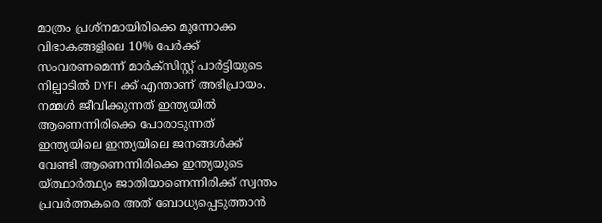മാത്രം പ്രശ്‌നമായിരിക്കെ മുന്നോക്ക വിഭാകങ്ങളിലെ 10% പേര്‍ക്ക് സംവരണമെന്ന് മാര്‍ക്‌സിസ്റ്റ് പാര്‍ട്ടിയുടെ നില്പാടില്‍ DYFI ക്ക് എന്താണ് അഭിപ്രായം.
നമ്മള്‍ ജീവിക്കുന്നത് ഇന്ത്യയില്‍ ആണെന്നിരിക്കെ പോരാടുന്നത് ഇന്ത്യയിലെ ഇന്ത്യയിലെ ജനങ്ങള്‍ക്ക് വേണ്ടി ആണെന്നിരിക്കെ ഇന്ത്യയുടെ യ്ത്ഥാര്‍ത്ഥ്യം ജാതിയാണെന്നിരിക്ക് സ്വന്തം പ്രവര്‍ത്തകരെ അത് ബോധ്യപ്പെടുത്താന്‍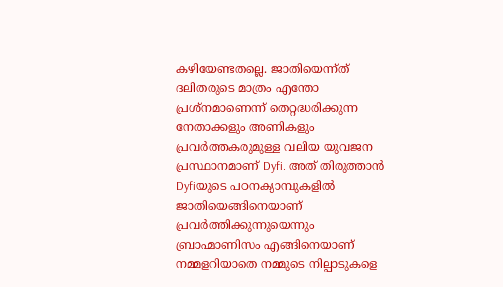കഴിയേണ്ടതല്ലെ. ജാതിയെന്ന്ത് ദലിതരുടെ മാത്രം എന്തോ പ്രശ്‌നമാണെന്ന് തെറ്റദ്ധരിക്കുന്ന നേതാക്കളും അണികളും പ്രവര്‍ത്തകരുമുള്ള വലിയ യുവജന പ്രസ്ഥാനമാണ് Dyfi. അത് തിരുത്താന്‍ Dyfiയുടെ പഠനക്യാമ്പുകളില്‍ ജാതിയെങ്ങിനെയാണ് പ്രവര്‍ത്തിക്കുന്നുയെന്നും ബ്രാഹ്മാണിസം എങ്ങിനെയാണ് നമ്മളറിയാതെ നമ്മുടെ നില്പാടുകളെ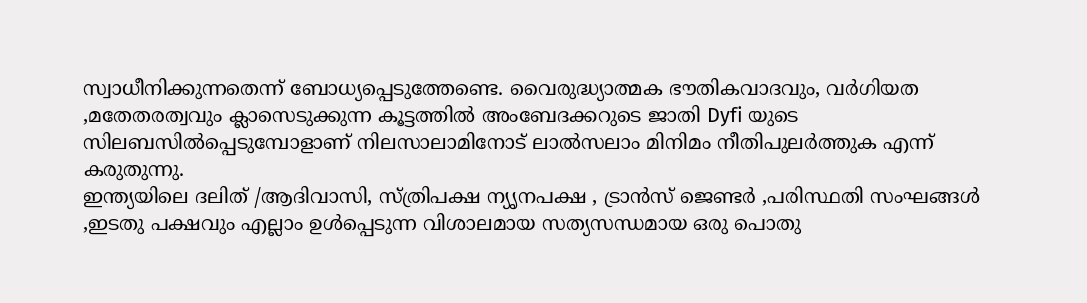സ്വാധീനിക്കുന്നതെന്ന് ബോധ്യപ്പെടുത്തേണ്ടെ. വൈരുദ്ധ്യാത്മക ഭൗതികവാദവും, വര്‍ഗിയത ,മതേതരത്വവും ക്ലാസെടുക്കുന്ന കൂട്ടത്തില്‍ അംബേദക്കറുടെ ജാതി Dyfi യുടെ സിലബസില്‍പ്പെടുമ്പോളാണ് നിലസാലാമിനോട് ലാല്‍സലാം മിനിമം നീതിപുലര്‍ത്തുക എന്ന് കരുതുന്നു.
ഇന്ത്യയിലെ ദലിത് /ആദിവാസി, സ്ത്രിപക്ഷ ന്യൃനപക്ഷ , ട്രാന്‍സ് ജെണ്ടര്‍ ,പരിസ്ഥതി സംഘങ്ങള്‍ ,ഇടതു പക്ഷവും എല്ലാം ഉള്‍പ്പെടുന്ന വിശാലമായ സത്യസന്ധമായ ഒരു പൊതു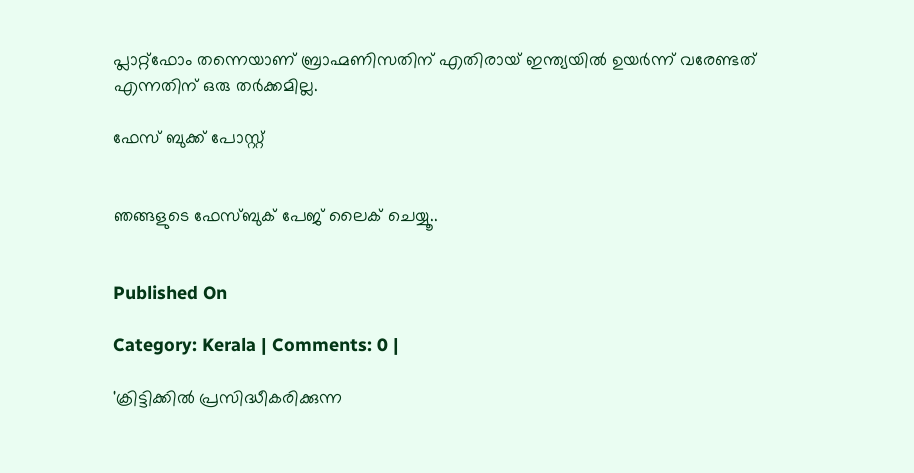പ്ലാറ്റ്‌ഫോം തന്നെയാണ് ബ്രാഹ്മണിസതിന് എതിരായ് ഇന്ത്യയില്‍ ഉയര്‍ന്ന് വരേണ്ടത് എന്നതിന് ഒരു തര്‍ക്കമില്ല.

ഫേസ് ബുക്ക് പോസ്റ്റ്‌


ഞങ്ങളുടെ ഫേസ്ബുക് പേജ് ലൈക് ചെയ്യൂ..


Published On

Category: Kerala | Comments: 0 |

'ക്രിട്ടിക്കില്‍ പ്രസിദ്ധീകരിക്കുന്ന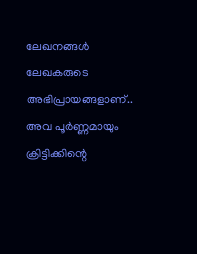ലേഖനങ്ങള്‍ ലേഖകരുടെ അഭിപ്രായങ്ങളാണ്.. അവ പൂര്‍ണ്ണമായും ക്രിട്ടിക്കിന്റെ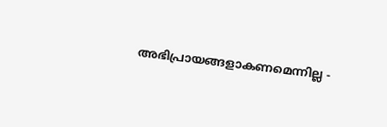അഭിപ്രായങ്ങളാകണമെന്നില്ല -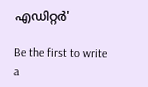എഡിറ്റര്‍'

Be the first to write a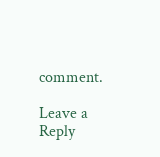comment.

Leave a Reply